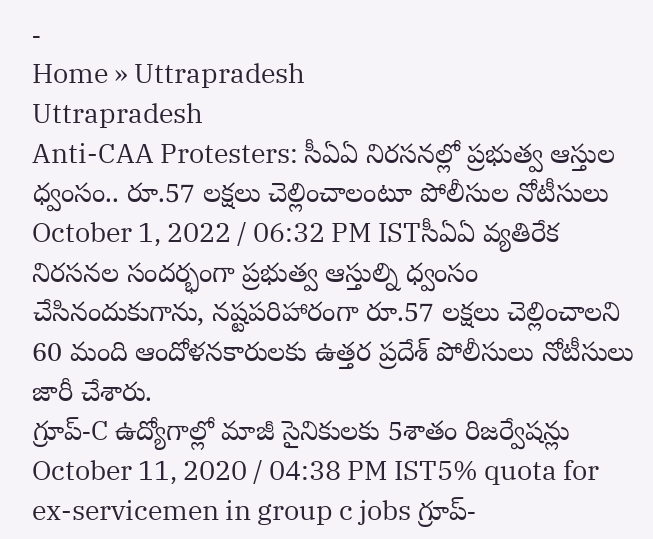-
Home » Uttrapradesh
Uttrapradesh
Anti-CAA Protesters: సీఏఏ నిరసనల్లో ప్రభుత్వ ఆస్తుల ధ్వంసం.. రూ.57 లక్షలు చెల్లించాలంటూ పోలీసుల నోటీసులు
October 1, 2022 / 06:32 PM ISTసీఏఏ వ్యతిరేక నిరసనల సందర్భంగా ప్రభుత్వ ఆస్తుల్ని ధ్వంసం చేసినందుకుగాను, నష్టపరిహారంగా రూ.57 లక్షలు చెల్లించాలని 60 మంది ఆందోళనకారులకు ఉత్తర ప్రదేశ్ పోలీసులు నోటీసులు జారీ చేశారు.
గ్రూప్-C ఉద్యోగాల్లో మాజీ సైనికులకు 5శాతం రిజర్వేషన్లు
October 11, 2020 / 04:38 PM IST5% quota for ex-servicemen in group c jobs గ్రూప్-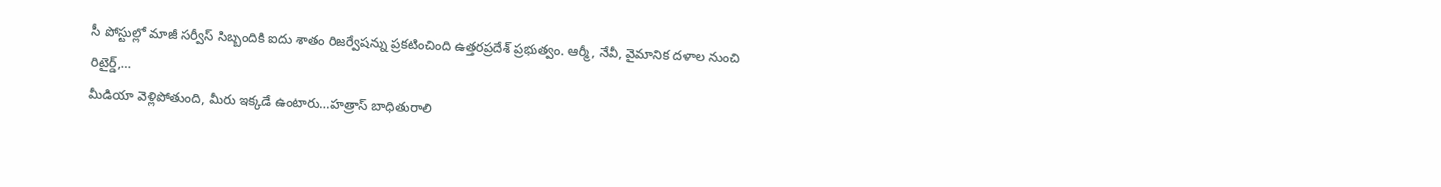సీ పోస్టుల్లో మాజీ సర్వీస్ సిబ్బందికి ఐదు శాతం రిజర్వేషన్ను ప్రకటించింది ఉత్తరప్రదేశ్ ప్రభుత్వం. ఆర్మీ, నేవీ, వైమానిక దళాల నుంచి రిటైర్డ్,…
మీడియా వెళ్లిపోతుంది, మీరు ఇక్కడే ఉంటారు…హత్రాస్ బాధితురాలి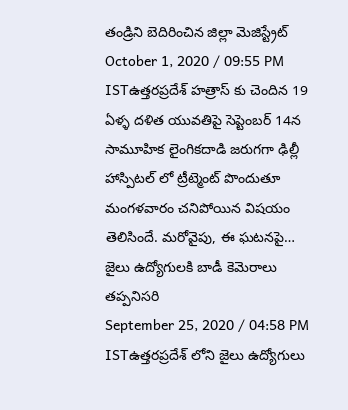తండ్రిని బెదిరించిన జిల్లా మెజిస్ట్రేట్
October 1, 2020 / 09:55 PM ISTఉత్తరప్రదేశ్ హత్రాస్ కు చెందిన 19 ఏళ్ళ దళిత యువతిపై సెప్టెంబర్ 14న సామూహిక లైంగికదాడి జరుగగా ఢిల్లీ హాస్పిటల్ లో ట్రీట్మెంట్ పొందుతూ మంగళవారం చనిపోయిన విషయం తెలిసిందే. మరోవైపు, ఈ ఘటనపై…
జైలు ఉద్యోగులకి బాడీ కెమెరాలు తప్పనిసరి
September 25, 2020 / 04:58 PM ISTఉత్తరప్రదేశ్ లోని జైలు ఉద్యోగులు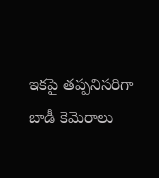ఇకపై తప్పనిసరిగా బాడీ కెమెరాలు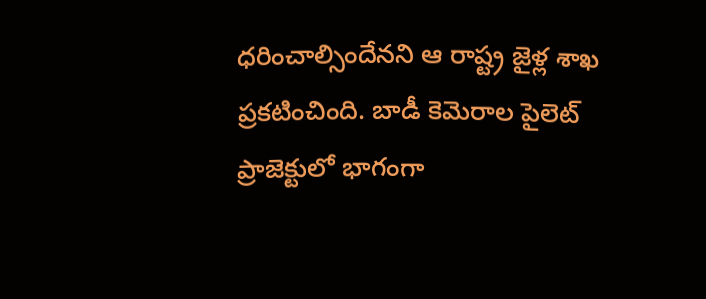ధరించాల్సిందేనని ఆ రాష్ట్ర జైళ్ల శాఖ ప్రకటించింది. బాడీ కెమెరాల పైలెట్ ప్రాజెక్టులో భాగంగా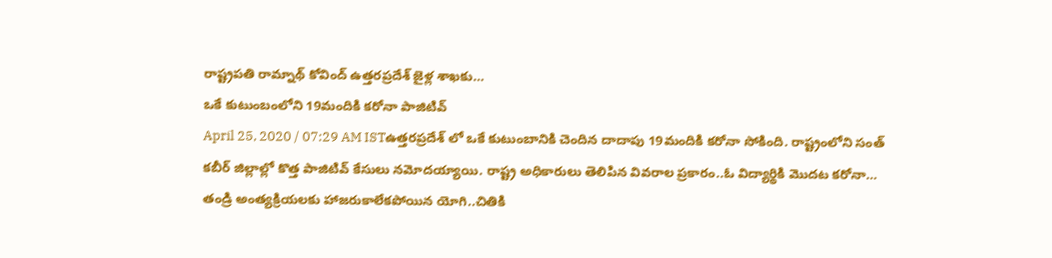రాష్ట్రపతి రామ్నాథ్ కోవింద్ ఉత్తరప్రదేశ్ జైళ్ల శాఖకు…
ఒకే కుటుంబంలోని 19మందికి కరోనా పాజిటివ్
April 25, 2020 / 07:29 AM ISTఉత్తరప్రదేశ్ లో ఒకే కుటుంబానికి చెందిన దాదాపు 19మందికి కరోనా సోకింది. రాష్ట్రంలోని సంత్ కబీర్ జిల్లాల్లో కొత్త పాజిటివ్ కేసులు నమోదయ్యాయి. రాష్ట్ర అధికారులు తెలిపిన వివరాల ప్రకారం..ఓ విద్యార్థికి మొదట కరోనా…
తండ్రి అంత్యక్రియలకు హాజరుకాలేకపోయిన యోగి..చితికి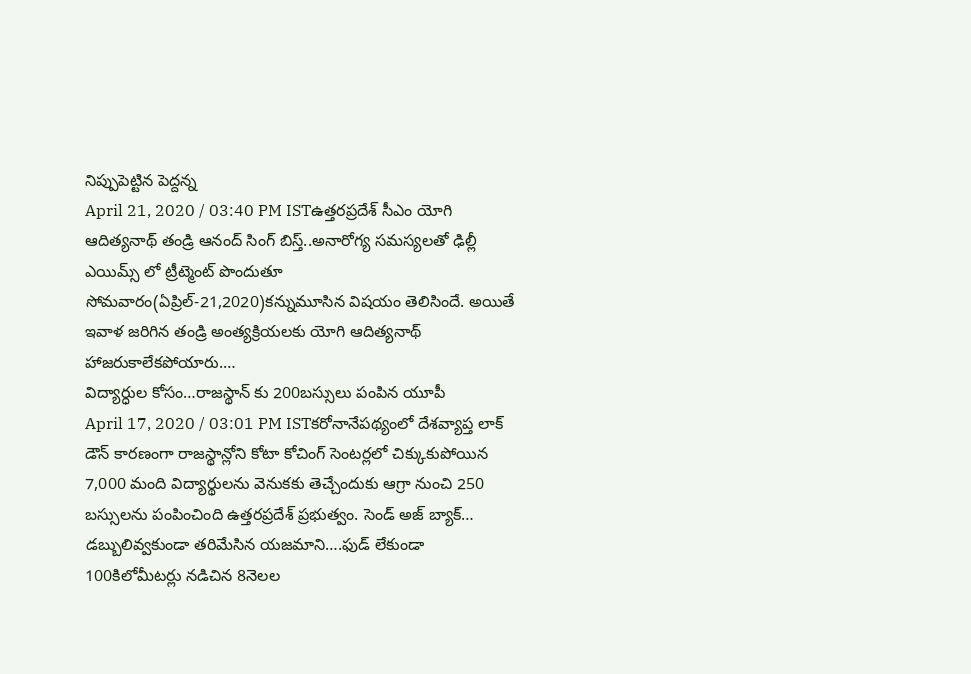నిప్పుపెట్టిన పెద్దన్న
April 21, 2020 / 03:40 PM ISTఉత్తరప్రదేశ్ సీఎం యోగి ఆదిత్యనాథ్ తండ్రి ఆనంద్ సింగ్ బిస్త్..అనారోగ్య సమస్యలతో ఢిల్లీ ఎయిమ్స్ లో ట్రీట్మెంట్ పొందుతూ సోమవారం(ఏప్రిల్-21,2020)కన్నుమూసిన విషయం తెలిసిందే. అయితే ఇవాళ జరిగిన తండ్రి అంత్యక్రియలకు యోగి ఆదిత్యనాథ్ హాజరుకాలేకపోయారు.…
విద్యార్ధుల కోసం…రాజస్థాన్ కు 200బస్సులు పంపిన యూపీ
April 17, 2020 / 03:01 PM ISTకరోనానేపథ్యంలో దేశవ్యాప్త లాక్ డౌన్ కారణంగా రాజస్థాన్లోని కోటా కోచింగ్ సెంటర్లలో చిక్కుకుపోయిన 7,000 మంది విద్యార్థులను వెనుకకు తెచ్చేందుకు ఆగ్రా నుంచి 250 బస్సులను పంపించింది ఉత్తరప్రదేశ్ ప్రభుత్వం. సెండ్ అజ్ బ్యాక్…
డబ్బులివ్వకుండా తరిమేసిన యజమాని….ఫుడ్ లేకుండా 100కిలోమీటర్లు నడిచిన 8నెలల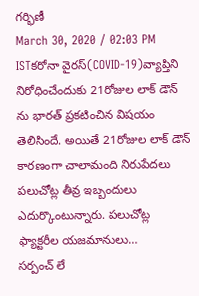గర్భిణీ
March 30, 2020 / 02:03 PM ISTకరోనా వైరస్(COVID-19)వ్యాప్తిని నిరోధించేందుకు 21రోజుల లాక్ డౌన్ ను భారత్ ప్రకటించిన విషయం తెలిసిందే. అయితే 21రోజుల లాక్ డౌన్ కారణంగా చాలామంది నిరుపేదలు పలుచోట్ల తీవ్ర ఇబ్బందులు ఎదుర్కొంటున్నారు. పలుచోట్ల ఫ్యాక్టరీల యజమానులు…
సర్పంచ్ లే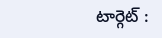టార్గెట్ :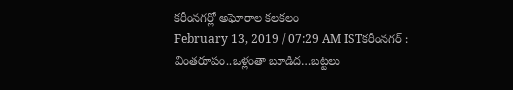కరీంనగర్లో అఘోరాల కలకలం
February 13, 2019 / 07:29 AM ISTకరీంనగర్ : వింతరూపం..ఒళ్లంతా బూడిద…బట్టలు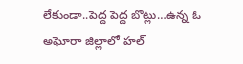లేకుండా..పెద్ద పెద్ద బొట్లు…ఉన్న ఓ అఘోరా జిల్లాలో హల్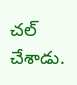చల్ చేశాడు.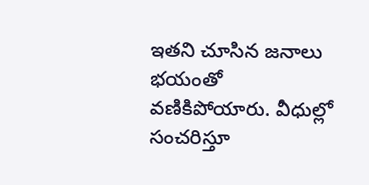ఇతని చూసిన జనాలు భయంతో వణికిపోయారు. వీధుల్లో సంచరిస్తూ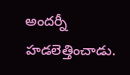అందర్నీ హడలెత్తించాడు.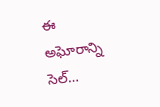ఈ అఘోరాన్ని సెల్…